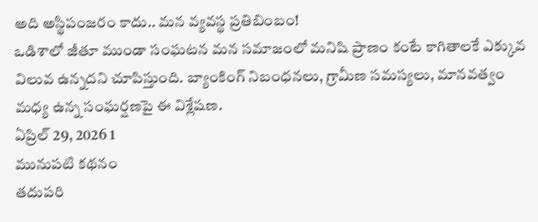అది అస్థిపంజరం కాదు.. మన వ్యవస్థ ప్రతిబింబం!
ఒడిశాలో జీతూ ముండా సంఘటన మన సమాజంలో మనిషి ప్రాణం కంటే కాగితాలకే ఎక్కువ విలువ ఉన్నదని చూపిస్తుంది. బ్యాంకింగ్ నిబంధనలు, గ్రామీణ సమస్యలు, మానవత్వం మధ్య ఉన్న సంఘర్షణపై ఈ విశ్లేషణ.
ఏప్రిల్ 29, 2026 1
మునుపటి కథనం
తదుపరి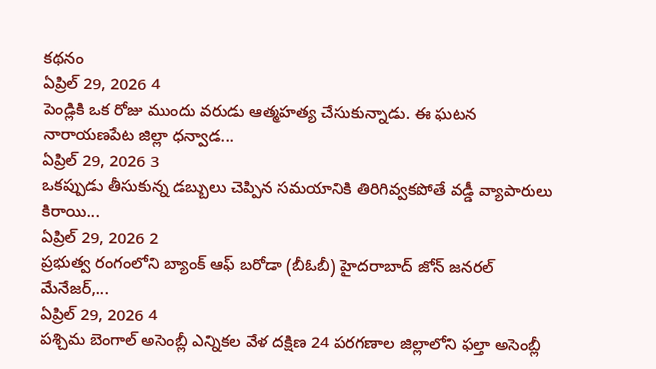కథనం
ఏప్రిల్ 29, 2026 4
పెండ్లికి ఒక రోజు ముందు వరుడు ఆత్మహత్య చేసుకున్నాడు. ఈ ఘటన నారాయణపేట జిల్లా ధన్వాడ...
ఏప్రిల్ 29, 2026 3
ఒకప్పుడు తీసుకున్న డబ్బులు చెప్పిన సమయానికి తిరిగివ్వకపోతే వడ్డీ వ్యాపారులు కిరాయి...
ఏప్రిల్ 29, 2026 2
ప్రభుత్వ రంగంలోని బ్యాంక్ ఆఫ్ బరోడా (బీఓబీ) హైదరాబాద్ జోన్ జనరల్ మేనేజర్,...
ఏప్రిల్ 29, 2026 4
పశ్చిమ బెంగాల్ అసెంబ్లీ ఎన్నికల వేళ దక్షిణ 24 పరగణాల జిల్లాలోని ఫల్తా అసెంబ్లీ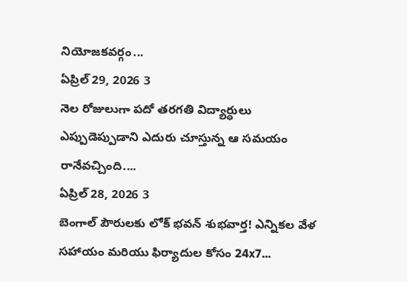నియోజకవర్గం...
ఏప్రిల్ 29, 2026 3
నెల రోజులుగా పదో తరగతి విద్యార్ధులు ఎప్పుడెప్పుడాని ఎదురు చూస్తున్న ఆ సమయం రానేవచ్చింది....
ఏప్రిల్ 28, 2026 3
బెంగాల్ పౌరులకు లోక్ భవన్ శుభవార్త! ఎన్నికల వేళ సహాయం మరియు ఫిర్యాదుల కోసం 24x7...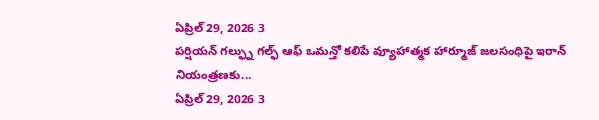ఏప్రిల్ 29, 2026 3
పర్షియన్ గల్ఫ్ను గల్ఫ్ ఆఫ్ ఒమన్తో కలిపే వ్యూహాత్మక హార్మూజ్ జలసంధిపై ఇరాన్ నియంత్రణకు...
ఏప్రిల్ 29, 2026 3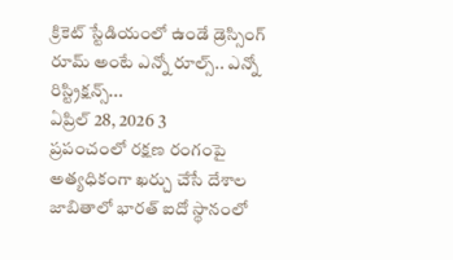క్రికెట్ స్టేడియంలో ఉండే డ్రెస్సింగ్ రూమ్ అంటే ఎన్నో రూల్స్.. ఎన్నో రిస్ట్రిక్షన్స్...
ఏప్రిల్ 28, 2026 3
ప్రపంచంలో రక్షణ రంగంపై అత్యధికంగా ఖర్చు చేసే దేశాల జాబితాలో భారత్ ఐదో స్థానంలో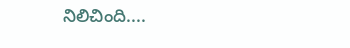నిలిచింది....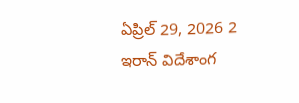ఏప్రిల్ 29, 2026 2
ఇరాన్ విదేశాంగ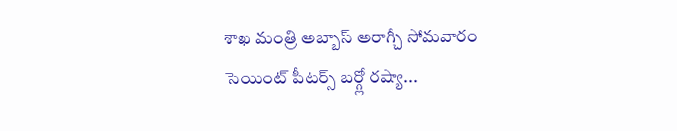శాఖ మంత్రి అబ్బాస్ అరాగ్చీ సోమవారం సెయింట్ పీటర్స్ బర్గ్లో రష్యా...